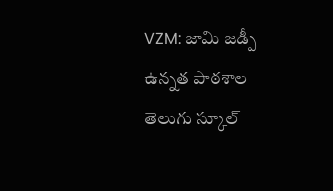VZM: జామి జడ్పీ ఉన్నత పాఠశాల తెలుగు స్కూల్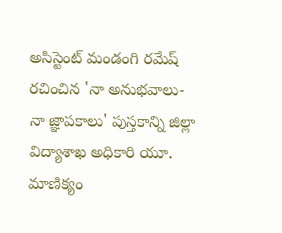అసిస్టెంట్ మండంగి రమేష్ రచించిన 'నా అనుభవాలు-నా జ్ఞాపకాలు' పుస్తకాన్ని జిల్లా విద్యాశాఖ అధికారి యూ. మాణిక్యం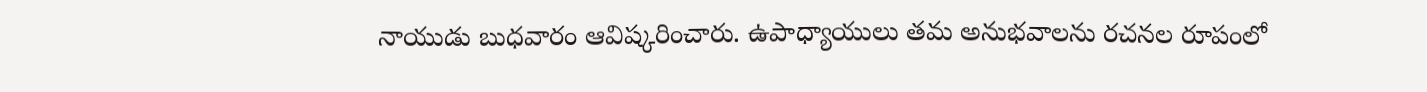నాయుడు బుధవారం ఆవిష్కరించారు. ఉపాధ్యాయులు తమ అనుభవాలను రచనల రూపంలో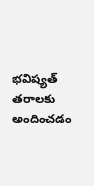భవిష్యత్ తరాలకు అందించడం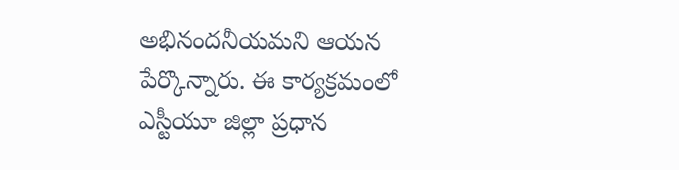అభినందనీయమని ఆయన పేర్కొన్నారు. ఈ కార్యక్రమంలో ఎస్టీయూ జిల్లా ప్రధాన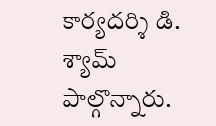కార్యదర్శి డి. శ్యామ్ పాల్గొన్నారు.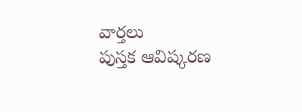వార్తలు
పుస్తక ఆవిష్కరణ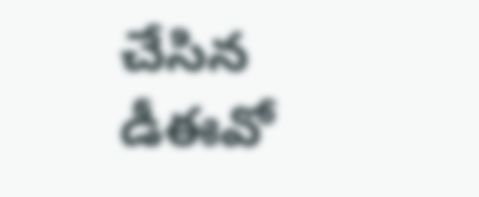చేసిన డీఈవో